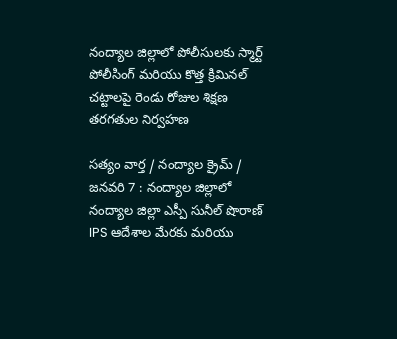నంద్యాల జిల్లాలో పోలీసులకు స్మార్ట్ పోలీసింగ్ మరియు కొత్త క్రిమినల్ చట్టాలపై రెండు రోజుల శిక్షణ తరగతుల నిర్వహణ

సత్యం వార్త / నంద్యాల క్రైమ్ / జనవరి 7 : నంద్యాల జిల్లాలో నంద్యాల జిల్లా ఎస్పీ సునీల్ షొరాణ్ IPS ఆదేశాల మేరకు మరియు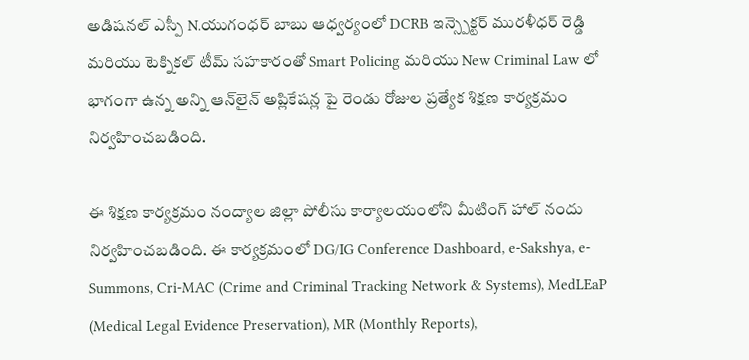అడిషనల్ ఎస్పీ N.యుగంధర్ బాబు ఆధ్వర్యంలో DCRB ఇన్స్పెక్టర్ మురళీధర్ రెడ్డి మరియు టెక్నికల్ టీమ్ సహకారంతో Smart Policing మరియు New Criminal Law లో భాగంగా ఉన్న అన్ని ఆన్‌లైన్ అప్లికేషన్ల పై రెండు రోజుల ప్రత్యేక శిక్షణ కార్యక్రమం నిర్వహించబడింది.

ఈ శిక్షణ కార్యక్రమం నంద్యాల జిల్లా పోలీసు కార్యాలయంలోని మీటింగ్ హాల్ నందు నిర్వహించబడింది. ఈ కార్యక్రమంలో DG/IG Conference Dashboard, e-Sakshya, e-Summons, Cri-MAC (Crime and Criminal Tracking Network & Systems), MedLEaP (Medical Legal Evidence Preservation), MR (Monthly Reports),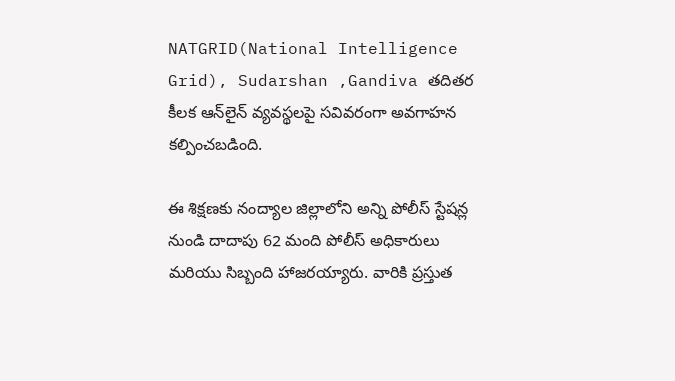NATGRID(National Intelligence Grid), Sudarshan ,Gandiva తదితర కీలక ఆన్‌లైన్ వ్యవస్థలపై సవివరంగా అవగాహన కల్పించబడింది.

ఈ శిక్షణకు నంద్యాల జిల్లాలోని అన్ని పోలీస్ స్టేషన్ల నుండి దాదాపు 62 మంది పోలీస్ అధికారులు మరియు సిబ్బంది హాజరయ్యారు. వారికి ప్రస్తుత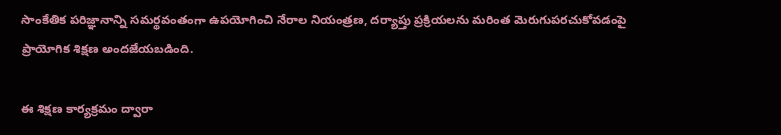సాంకేతిక పరిజ్ఞానాన్ని సమర్థవంతంగా ఉపయోగించి నేరాల నియంత్రణ, దర్యాప్తు ప్రక్రియలను మరింత మెరుగుపరచుకోవడంపై ప్రాయోగిక శిక్షణ అందజేయబడింది.

ఈ శిక్షణ కార్యక్రమం ద్వారా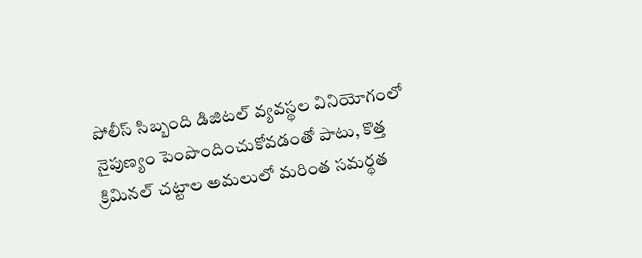పోలీస్ సిబ్బంది డిజిటల్ వ్యవస్థల వినియోగంలో నైపుణ్యం పెంపొందించుకోవడంతో పాటు, కొత్త క్రిమినల్ చట్టాల అమలులో మరింత సమర్థత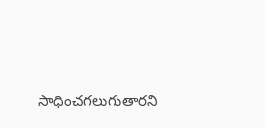సాధించగలుగుతారని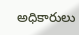అధికారులు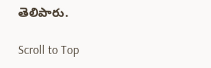తెలిపారు.

Scroll to Top